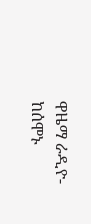ዋዜማ ራዲዮ- ከሰሞኑ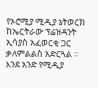የኦሮሚያ ሚዲያ ኔትወርክ ከኤርትራው ፕሬዝዳንት ኢሳያስ አፈወርቂ ጋር ቃለምልልስ አድርጓል ። እንደ አንድ የሚዲያ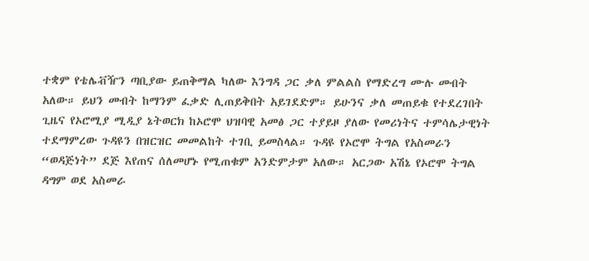ተቋም የቴሌቭዥን ጣቢያው ይጠቅማል ካለው እንግዳ ጋር ቃለ ምልልስ የማድረግ ሙሉ መብት አለው። ይህን መብት ከማንም ፈቃድ ሊጠይቅበት አይገደድም። ይሁንና ቃለ መጠይቁ የተደረገበት ጊዜና የኦሮሚያ ሚዲያ ኔትወርክ ከኦሮሞ ህዝባዊ አመፅ ጋር ተያይዞ ያለው የመሪነትና ተምሳሌታዊነት ተደማምረው ጉዳዩን በዝርዝር መመልከት ተገቢ ይመስላል። ጉዳዩ የኦሮሞ ትግል የአስመራን “ወዳጅነት” ደጅ እየጠና ሰለመሆኑ የሚጠቁም አንድምታም አለው። አርጋው አሽኔ የኦሮሞ ትግል ዳግም ወደ አስመራ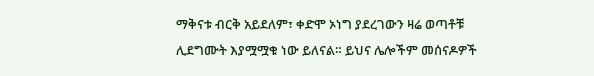ማቅናቱ ብርቅ አይደለም፣ ቀድሞ ኦነግ ያደረገውን ዛሬ ወጣቶቹ ሊደግሙት እያሟሟቁ ነው ይለናል። ይህና ሌሎችም መሰናዶዎች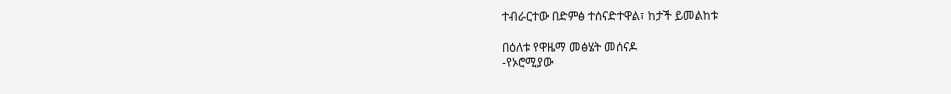ተብራርተው በድምፅ ተሰናድተዋል፣ ከታች ይመልከቱ

በዕለቱ የዋዜማ መፅሄት መሰናዶ
-የኦሮሚያው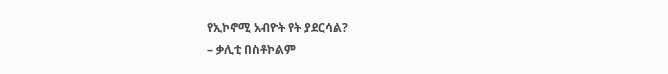የኢኮኖሚ አብዮት የት ያደርሳል?
– ቃሊቲ በስቶኮልም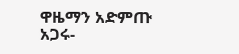ዋዜማን አድምጡ አጋሩ-